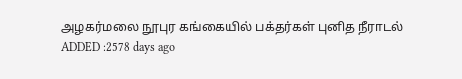அழகர்மலை நூபுர கங்கையில் பக்தர்கள் புனித நீராடல்
ADDED :2578 days ago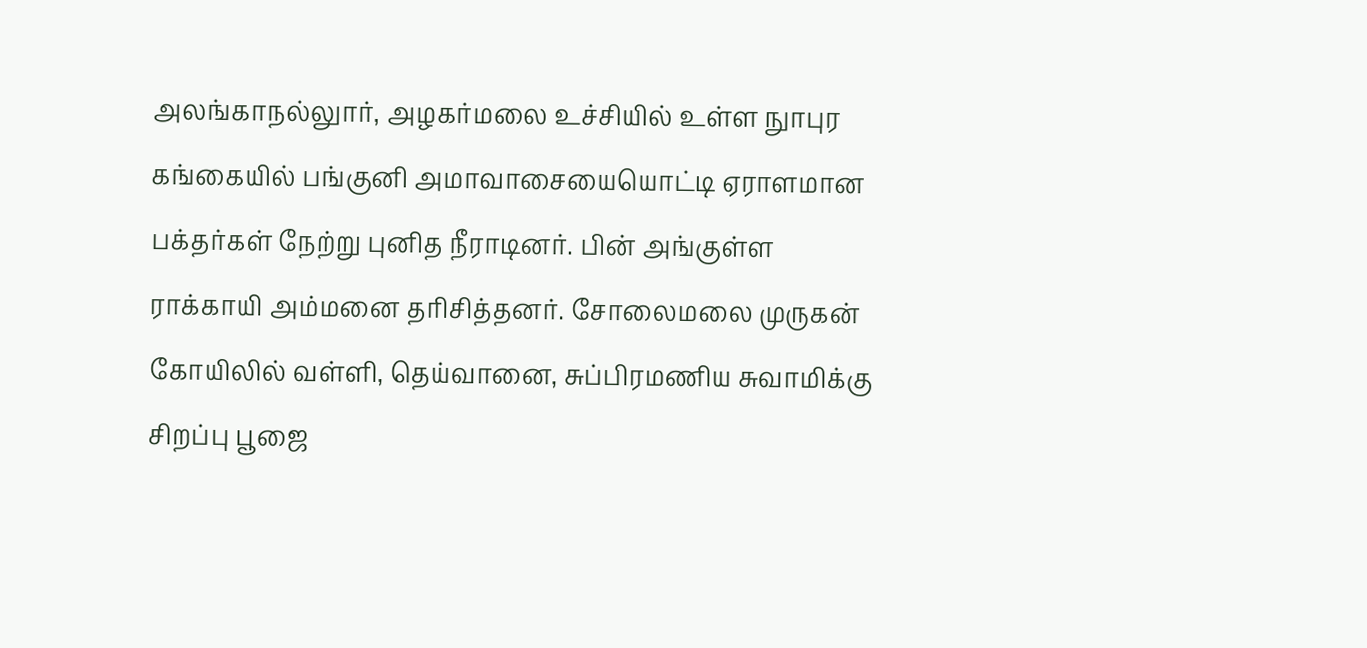அலங்காநல்லுார், அழகர்மலை உச்சியில் உள்ள நுாபுர கங்கையில் பங்குனி அமாவாசையையொட்டி ஏராளமான பக்தர்கள் நேற்று புனித நீராடினர். பின் அங்குள்ள ராக்காயி அம்மனை தரிசித்தனர். சோலைமலை முருகன் கோயிலில் வள்ளி, தெய்வானை, சுப்பிரமணிய சுவாமிக்கு சிறப்பு பூஜை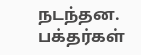நடந்தன. பக்தர்கள்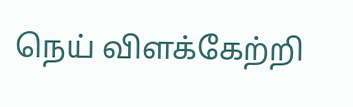நெய் விளக்கேற்றி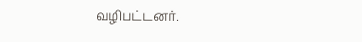வழிபட்டனர்.